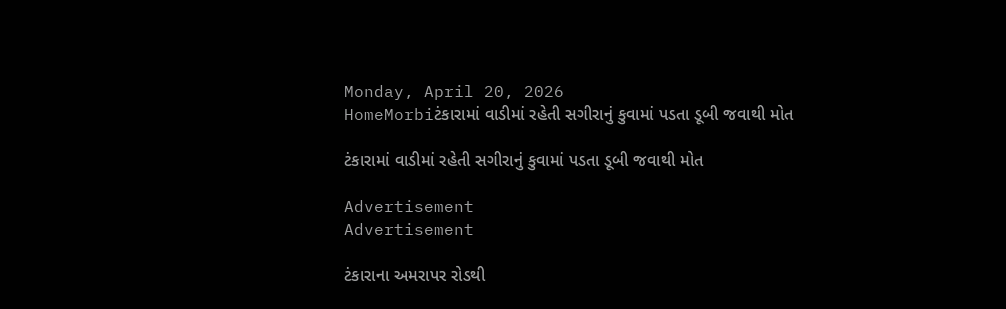Monday, April 20, 2026
HomeMorbiટંકારામાં વાડીમાં રહેતી સગીરાનું કુવામાં પડતા ડૂબી જવાથી મોત

ટંકારામાં વાડીમાં રહેતી સગીરાનું કુવામાં પડતા ડૂબી જવાથી મોત

Advertisement
Advertisement

ટંકારાના અમરાપર રોડથી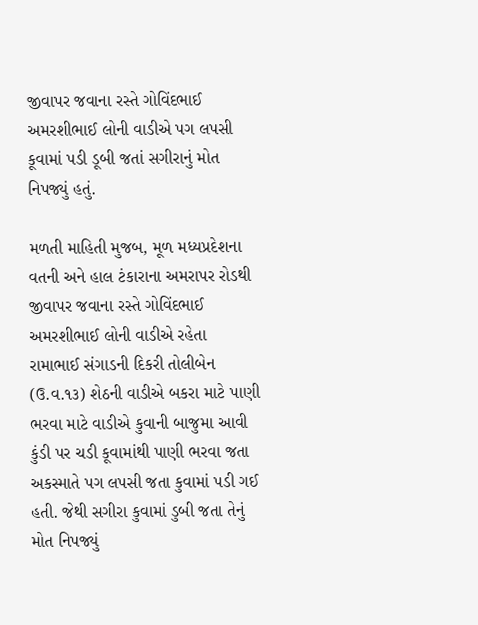જીવાપર જવાના રસ્તે ગોવિંદભાઈ અમરશીભાઈ લોની વાડીએ પગ લપસી કૂવામાં પડી ડૂબી જતાં સગીરાનું મોત નિપજ્યું હતું.

મળતી માહિતી મુજબ, મૂળ મધ્યપ્રદેશના વતની અને હાલ ટંકારાના અમરાપર રોડથી જીવાપર જવાના રસ્તે ગોવિંદભાઈ અમરશીભાઈ લોની વાડીએ રહેતા રામાભાઈ સંગાડની દિકરી તોલીબેન (ઉ.વ.૧૩) શેઠની વાડીએ બકરા માટે પાણી ભરવા માટે વાડીએ કુવાની બાજુમા આવી કુંડી પર ચડી કૂવામાંથી પાણી ભરવા જતા અકસ્માતે પગ લપસી જતા કુવામાં પડી ગઈ હતી. જેથી સગીરા કુવામાં ડુબી જતા તેનું મોત નિપજ્યું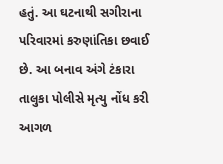હતું. આ ઘટનાથી સગીરાના પરિવારમાં કરુણાંતિકા છવાઈ છે. આ બનાવ અંગે ટંકારા તાલુકા પોલીસે મૃત્યુ નોંધ કરી આગળ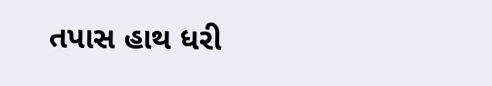તપાસ હાથ ધરી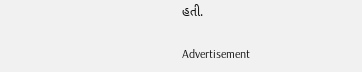હતી.

Advertisement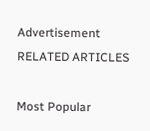Advertisement
RELATED ARTICLES

Most Popular